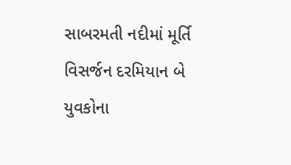સાબરમતી નદીમાં મૂર્તિ વિસર્જન દરમિયાન બે યુવકોના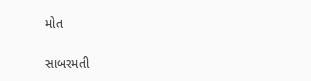મોત

સાબરમતી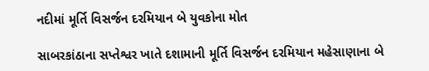નદીમાં મૂર્તિ વિસર્જન દરમિયાન બે યુવકોના મોત

સાબરકાંઠાના સપ્તેશ્વર ખાતે દશામાની મૂર્તિ વિસર્જન દરમિયાન મહેસાણાના બે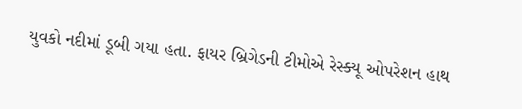યુવકો નદીમાં ડૂબી ગયા હતા. ફાયર બ્રિગેડની ટીમોએ રેસ્ક્યૂ ઓપરેશન હાથ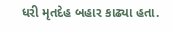ધરી મૃતદેહ બહાર કાઢ્યા હતા.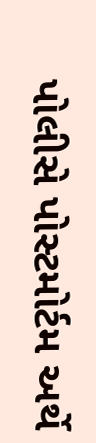પોલીસે પોસ્ટમોર્ટમ અર્થે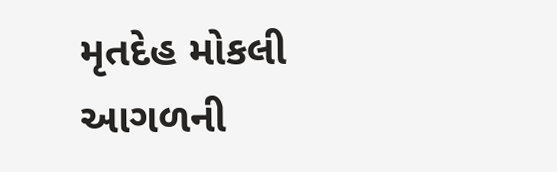મૃતદેહ મોકલી આગળની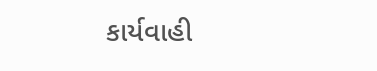કાર્યવાહી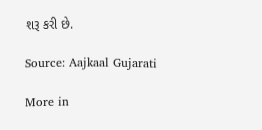શરૂ કરી છે.

Source: Aajkaal Gujarati

More in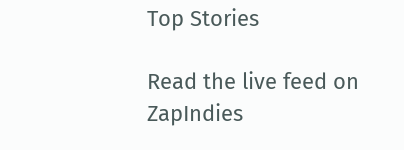Top Stories

Read the live feed on ZapIndies